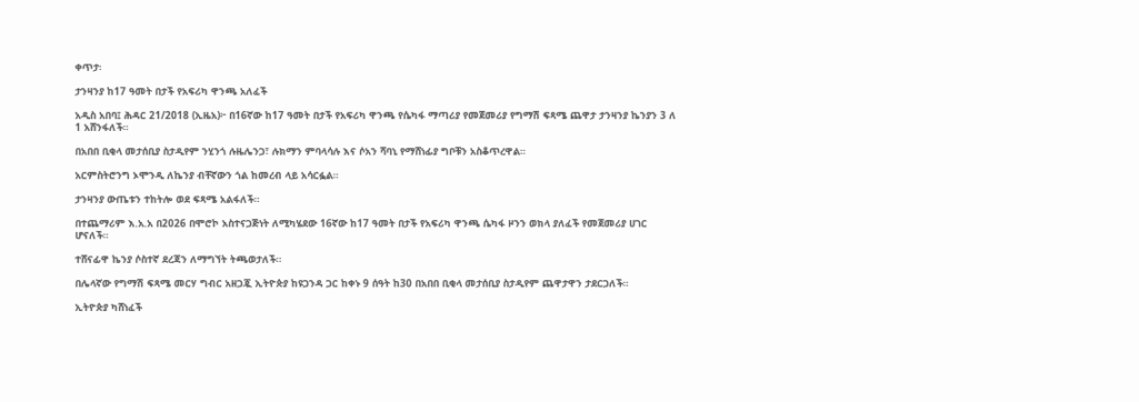ቀጥታ፡

ታንዛንያ ከ17 ዓመት በታች የአፍሪካ ዋንጫ አለፈች

አዲስ አበባ፤ ሕዳር 21/2018 (ኢዜአ)፦ በ16ኛው ከ17 ዓመት በታች የአፍሪካ ዋንጫ የሴካፋ ማጣሪያ የመጀመሪያ የግማሽ ፍጻሜ ጨዋታ ታንዛንያ ኬንያን 3 ለ 1 አሸንፋለች።

በአበበ ቢቂላ መታሰቢያ ስታዲየም ንሂንጎ ሉዜሌንጋ፣ ሉክማን ምባላሳሉ እና ሶአን ሻባኒ የማሸነፊያ ግቦቹን አስቆጥረዋል።

አርምስትሮንግ ኦሞንዲ ለኬንያ ብቸኛውን ጎል ከመረብ ላይ አሳርፏል።

ታንዛንያ ውጤቱን ተከትሎ ወደ ፍጻሜ አልፋለች።

በተጨማሪም እ.አ.አ በ2026 በሞሮኮ አስተናጋጅነት ለሚካሄደው 16ኛው ከ17 ዓመት በታች የአፍሪካ ዋንጫ ሴካፋ ዞንን ወክላ ያለፈች የመጀመሪያ ሀገር ሆናለች።

ተሸናፊዋ ኬንያ ሶስተኛ ደረጃን ለማግኘት ትጫወታለች።

በሌላኛው የግማሽ ፍጻሜ መርሃ ግብር አዘጋጇ ኢትዮጵያ ከዩጋንዳ ጋር ከቀኑ 9 ሰዓት ከ30 በአበበ ቢቂላ መታሰቢያ ስታዲየም ጨዋታዋን ታደርጋለች።

ኢትዮጵያ ካሸነፈች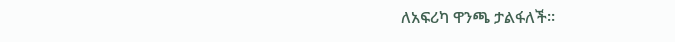ለአፍሪካ ዋንጫ ታልፋለች።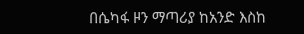በሴካፋ ዞን ማጣሪያ ከአንድ እስከ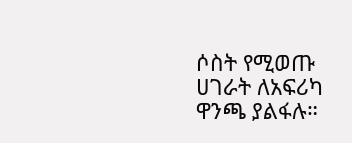ሶስት የሚወጡ ሀገራት ለአፍሪካ ዋንጫ ያልፋሉ።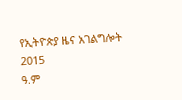የኢትዮጵያ ዜና አገልግሎት
2015
ዓ.ም